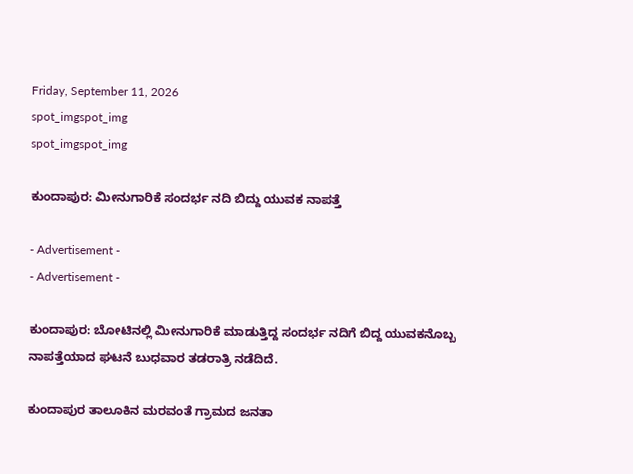Friday, September 11, 2026
spot_imgspot_img
spot_imgspot_img

ಕುಂದಾಪುರ: ಮೀನುಗಾರಿಕೆ ಸಂದರ್ಭ ನದಿ ಬಿದ್ದು ಯುವಕ ನಾಪತ್ತೆ

- Advertisement -
- Advertisement -

ಕುಂದಾಪುರ: ಬೋಟಿನಲ್ಲಿ ಮೀನುಗಾರಿಕೆ ಮಾಡುತ್ತಿದ್ದ ಸಂದರ್ಭ ನದಿಗೆ ಬಿದ್ದ ಯುವಕನೊಬ್ಬ ನಾಪತ್ತೆಯಾದ ಘಟನೆ ಬುಧವಾರ ತಡರಾತ್ರಿ ನಡೆದಿದೆ.

ಕುಂದಾಪುರ ತಾಲೂಕಿನ ಮರವಂತೆ ಗ್ರಾಮದ ಜನತಾ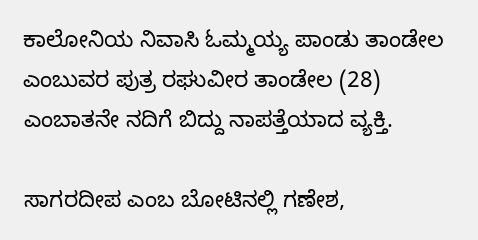ಕಾಲೋನಿಯ ನಿವಾಸಿ ಓಮ್ಮಯ್ಯ ಪಾಂಡು ತಾಂಡೇಲ ಎಂಬುವರ ಪುತ್ರ ರಘುವೀರ ತಾಂಡೇಲ (28) ಎಂಬಾತನೇ ನದಿಗೆ ಬಿದ್ದು ನಾಪತ್ತೆಯಾದ ವ್ಯಕ್ತಿ.

ಸಾಗರದೀಪ ಎಂಬ ಬೋಟಿನಲ್ಲಿ ಗಣೇಶ,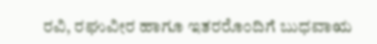ರವಿ, ರಘುವೀರ ಹಾಗೂ ಇತರರೊಂದಿಗೆ ಬುಧವಾಋ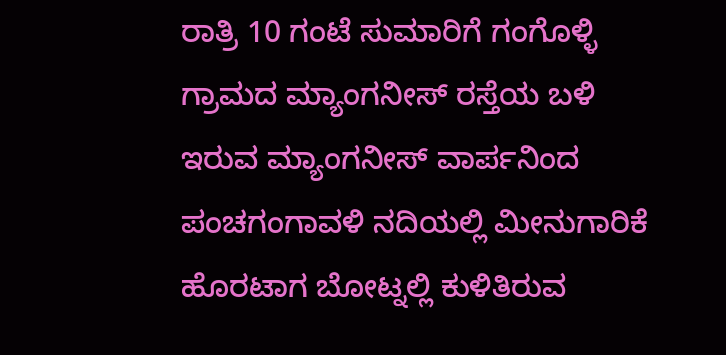ರಾತ್ರಿ 10 ಗಂಟೆ ಸುಮಾರಿಗೆ ಗಂಗೊಳ್ಳಿ ಗ್ರಾಮದ ಮ್ಯಾಂಗನೀಸ್ ರಸ್ತೆಯ ಬಳಿ ಇರುವ ಮ್ಯಾಂಗನೀಸ್ ವಾರ್ಪನಿಂದ ಪಂಚಗಂಗಾವಳಿ ನದಿಯಲ್ಲಿ ಮೀನುಗಾರಿಕೆ ಹೊರಟಾಗ ಬೋಟ್ನಲ್ಲಿ ಕುಳಿತಿರುವ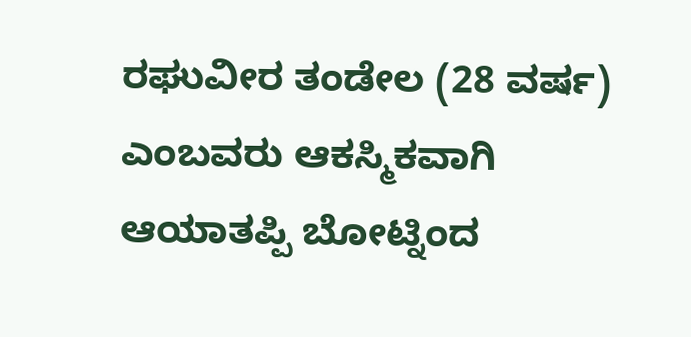ರಘುವೀರ ತಂಡೇಲ (28 ವರ್ಷ) ಎಂಬವರು ಆಕಸ್ಮಿಕವಾಗಿ ಆಯಾತಪ್ಪಿ ಬೋಟ್ನಿಂದ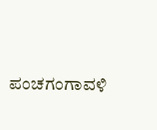ಪಂಚಗಂಗಾವಳಿ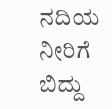ನದಿಯ ನೀರಿಗೆ ಬಿದ್ದು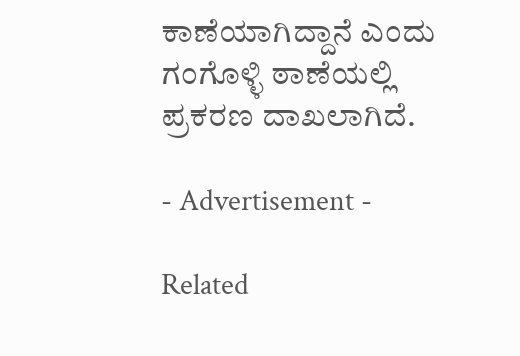ಕಾಣೆಯಾಗಿದ್ದಾನೆ ಎಂದು ಗಂಗೊಳ್ಳಿ ಠಾಣೆಯಲ್ಲಿ ಪ್ರಕರಣ ದಾಖಲಾಗಿದೆ.

- Advertisement -

Related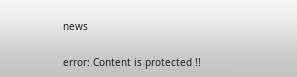news

error: Content is protected !!